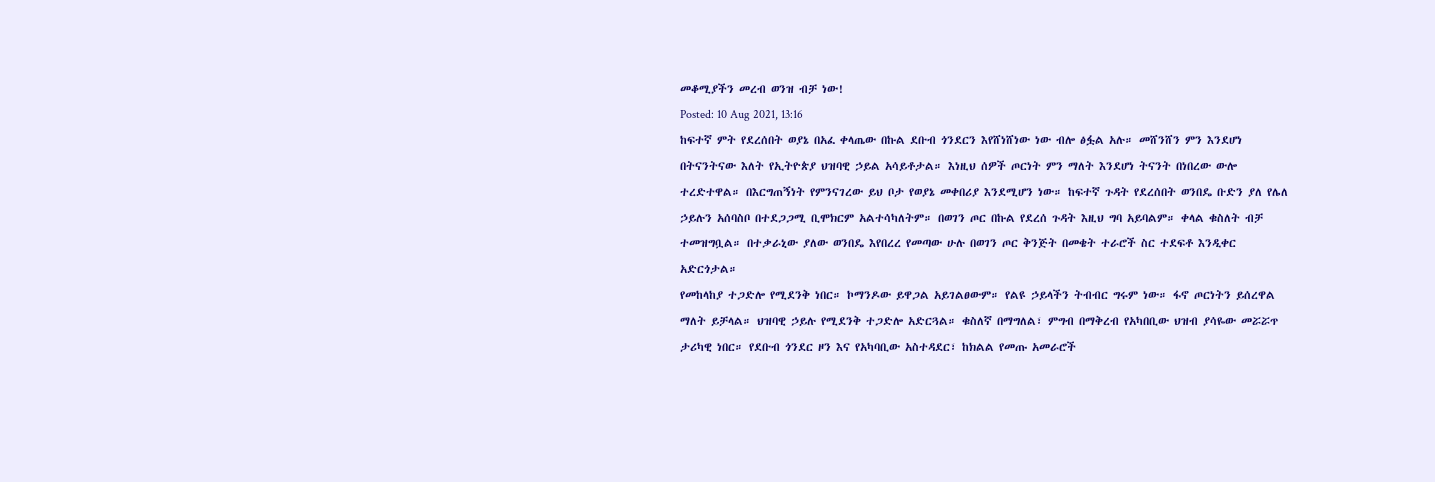መቆሚያችን መረብ ወንዝ ብቻ ነው!
Posted: 10 Aug 2021, 13:16
ከፍተኛ ምት የደረሰበት ወያኔ በአፈ ቀላጤው በኩል ደቡብ ጎንደርን እየሸነሸነው ነው ብሎ ፅፏል አሉ። መሸንሸን ምን እንደሆነ በትናንትናው እለት የኢትዮጵያ ህዝባዊ ኃይል አሳይቶታል። እነዚህ ሰዎች ጦርነት ምን ማለት እንደሆነ ትናንት በነበረው ውሎ ተረድተዋል። በእርግጠኝነት የምንናገረው ይህ ቦታ የወያኔ መቀበሪያ እንደሚሆን ነው። ከፍተኛ ጉዳት የደረሰበት ወንበዴ ቡድን ያለ የሌለ ኃይሉን አሰባስቦ በተደጋጋሚ ቢሞክርም አልተሳካለትም። በወገን ጦር በኩል የደረሰ ጉዳት እዚህ ግባ አይባልም። ቀላል ቁስለት ብቻ ተመዝግቧል። በተቃራኒው ያለው ወንበዴ እየበረረ የመጣው ሁሉ በወገን ጦር ቅንጅት በመቄት ተራሮች ስር ተደፍቶ እንዲቀር አድርጎታል።
የመከላከያ ተጋድሎ የሚደንቅ ነበር። ኮማንዶው ይዋጋል አይገልፀውም። የልዩ ኃይላችን ትብብር ግሩም ነው። ፋኖ ጦርነትን ይሰረዋል ማለት ይቻላል። ህዝባዊ ኃይሉ የሚደንቅ ተጋድሎ አድርጓል። ቁስለኛ በማግለል፣ ምግብ በማቅረብ የአካበቢው ህዝብ ያሳዬው መሯሯጥ ታሪካዊ ነበር። የደቡብ ጎንደር ዞን እና የአካባቢው አስተዳደር፣ ከክልል የመጡ አመራሮች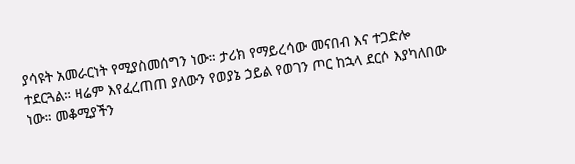ያሳዩት አመራርነት የሚያስመሰግን ነው። ታሪክ የማይረሳው መናበብ እና ተጋድሎ ተደርጓል። ዛሬም እየፈረጠጠ ያለውን የወያኔ ኃይል የወገን ጦር ከኋላ ደርሶ እያካለበው ነው። መቆሚያችን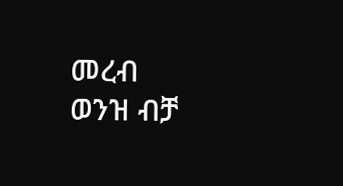መረብ ወንዝ ብቻ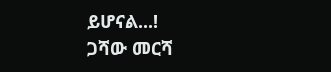ይሆናል...!
ጋሻው መርሻ